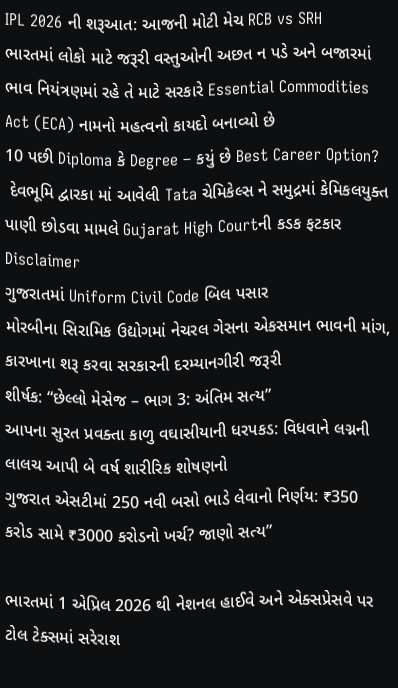IPL 2026 ની શરૂઆત: આજની મોટી મેચ RCB vs SRH
ભારતમાં લોકો માટે જરૂરી વસ્તુઓની અછત ન પડે અને બજારમાં ભાવ નિયંત્રણમાં રહે તે માટે સરકારે Essential Commodities Act (ECA) નામનો મહત્વનો કાયદો બનાવ્યો છે
10 પછી Diploma કે Degree – કયું છે Best Career Option?
 દેવભૂમિ દ્વારકા માં આવેલી Tata ચેમિકેલ્સ ને સમુદ્રમાં કેમિકલયુક્ત પાણી છોડવા મામલે Gujarat High Courtની કડક ફટકાર
Disclaimer
ગુજરાતમાં Uniform Civil Code બિલ પસાર
મોરબીના સિરામિક ઉદ્યોગમાં નેચરલ ગેસના એકસમાન ભાવની માંગ, કારખાના શરૂ કરવા સરકારની દરમ્યાનગીરી જરૂરી
શીર્ષક: “છેલ્લો મેસેજ – ભાગ 3: અંતિમ સત્ય”
આપના સુરત પ્રવક્તા કાળુ વઘાસીયાની ધરપકડ: વિધવાને લગ્નની લાલચ આપી બે વર્ષ શારીરિક શોષણનો
ગુજરાત એસટીમાં 250 નવી બસો ભાડે લેવાનો નિર્ણય: ₹350 કરોડ સામે ₹3000 કરોડનો ખર્ચ? જાણો સત્ય”

ભારતમાં 1 એપ્રિલ 2026 થી નેશનલ હાઈવે અને એક્સપ્રેસવે પર ટોલ ટેક્સમાં સરેરાશ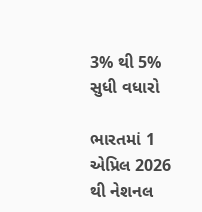3% થી 5% સુધી વધારો

ભારતમાં 1 એપ્રિલ 2026 થી નેશનલ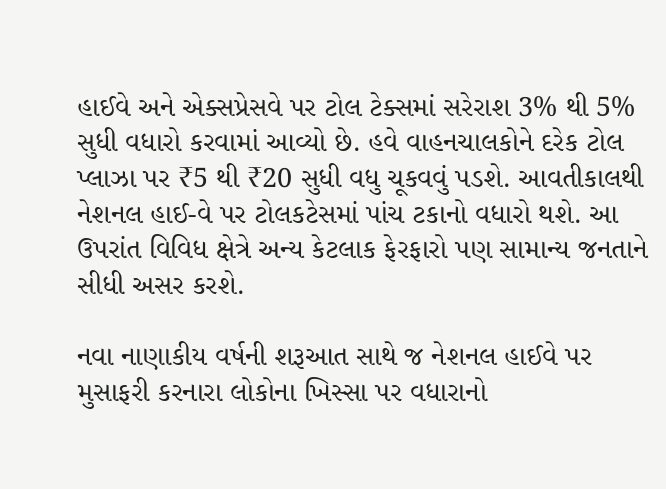હાઈવે અને એક્સપ્રેસવે પર ટોલ ટેક્સમાં સરેરાશ 3% થી 5% સુધી વધારો કરવામાં આવ્યો છે. હવે વાહનચાલકોને દરેક ટોલ પ્લાઝા પર ₹5 થી ₹20 સુધી વધુ ચૂકવવું પડશે. આવતીકાલથી નેશનલ હાઈ-વે પર ટોલકટેસમાં પાંચ ટકાનો વધારો થશે. આ ઉપરાંત વિવિધ ક્ષેત્રે અન્ય કેટલાક ફેરફારો પણ સામાન્ય જનતાને સીધી અસર કરશે.

નવા નાણાકીય વર્ષની શરૂઆત સાથે જ નેશનલ હાઈવે પર મુસાફરી કરનારા લોકોના ખિસ્સા પર વધારાનો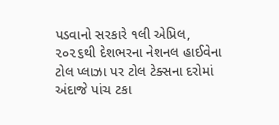પડવાનો સરકારે ૧લી એપ્રિલ, ૨૦૨૬થી દેશભરના નેશનલ હાઈવેના ટોલ પ્લાઝા પર ટોલ ટેક્સના દરોમાં અંદાજે પાંચ ટકા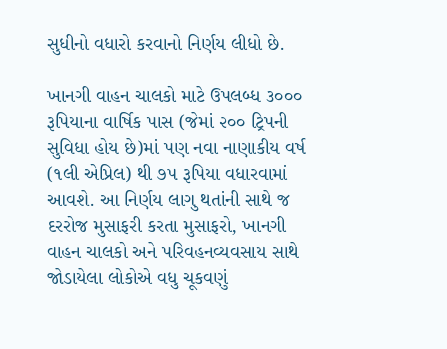સુધીનો વધારો કરવાનો નિર્ણય લીધો છે.

ખાનગી વાહન ચાલકો માટે ઉપલબ્ધ ૩૦૦૦ રૂપિયાના વાર્ષિક પાસ (જેમાં ૨૦૦ ટ્રિપની સુવિધા હોય છે)માં પણ નવા નાણાકીય વર્ષ (૧લી એપ્રિલ) થી ૭૫ રૂપિયા વધારવામાં આવશે. આ નિર્ણય લાગુ થતાંની સાથે જ દરરોજ મુસાફરી કરતા મુસાફરો, ખાનગી વાહન ચાલકો અને પરિવહનવ્યવસાય સાથે જોડાયેલા લોકોએ વધુ ચૂકવણું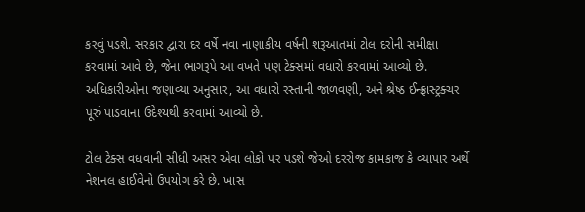કરવું પડશે. સરકાર દ્વારા દર વર્ષે નવા નાણાકીય વર્ષની શરૂઆતમાં ટોલ દરોની સમીક્ષા કરવામાં આવે છે, જેના ભાગરૂપે આ વખતે પણ ટેક્સમાં વધારો કરવામાં આવ્યો છે. અધિકારીઓના જણાવ્યા અનુસાર, આ વધારો રસ્તાની જાળવણી, અને શ્રેષ્ઠ ઈન્ફ્રાસ્ટ્રક્ચર પૂરું પાડવાના ઉદેશ્યથી કરવામાં આવ્યો છે.

ટોલ ટેક્સ વધવાની સીધી અસર એવા લોકો પર પડશે જેઓ દરરોજ કામકાજ કે વ્યાપાર અર્થે નેશનલ હાઈવેનો ઉપયોગ કરે છે. ખાસ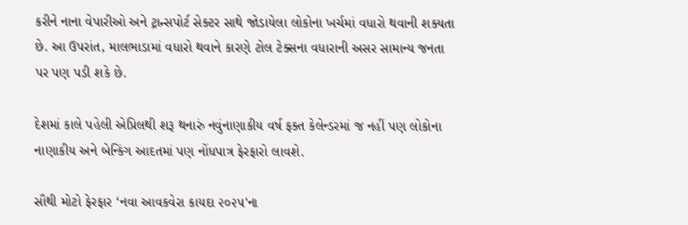કરીને નાના વેપારીઓ અને ટ્રાન્સપોર્ટ સેક્ટર સાથે જોડાયેલા લોકોના ખર્ચમાં વધારો થવાની શક્યતા છે. આ ઉપરાંત, માલભાડામાં વધારો થવાને કારણે ટોલ ટેક્સના વધારાની અસર સામાન્ય જનતા પર પણ પડી શકે છે.

દેશમાં કાલે પહેલી એપ્રિલથી શરૂ થનારું નવુંનાણાકીય વર્ષ ફક્ત કેલેન્ડરમાં જ નહીં પણ લોકોના નાણાકીય અને બેન્કિંગ આદતમાં પણ નોંધપાત્ર ફેરફારો લાવશે.

સૌથી મોટો ફેરફાર ‘નવા આવકવેરા કાયદા ૨૦૨૫'ના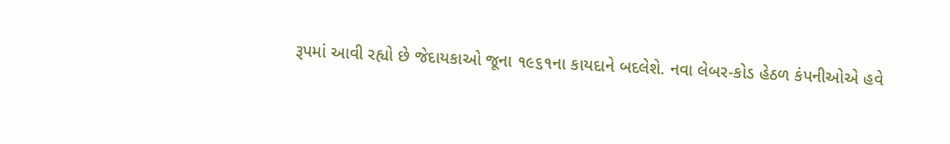રૂપમાં આવી રહ્યો છે જેદાયકાઓ જૂના ૧૯૬૧ના કાયદાને બદલેશે. નવા લેબર-કોડ હેઠળ કંપનીઓએ હવે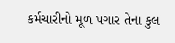કર્મચારીનો મૂળ પગાર તેના કુલ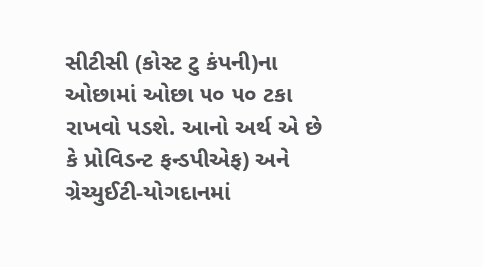સીટીસી (કોસ્ટ ટુ કંપની)ના ઓછામાં ઓછા ૫૦ ૫૦ ટકા રાખવો પડશે. આનો અર્થ એ છે કે પ્રોવિડન્ટ ફન્ડપીએફ) અને ગ્રેચ્યુઈટી-યોગદાનમાં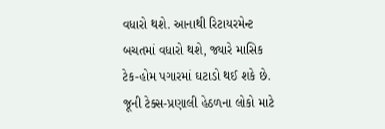વધારો થશે. આનાથી રિટાયરમેન્ટ બચતમાં વધારો થશે, જ્યારે માસિક ટેક-હોમ પગારમાં ઘટાડો થઈ શકે છે. જૂની ટેક્સ-પ્રણાલી હેઠળના લોકો માટે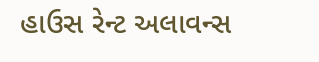હાઉસ રેન્ટ અલાવન્સ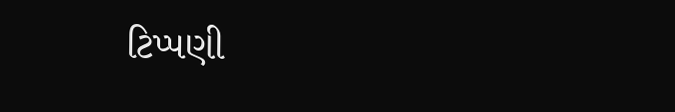ટિપ્પણી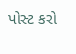પોસ્ટ કરો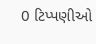0 ટિપ્પણીઓ